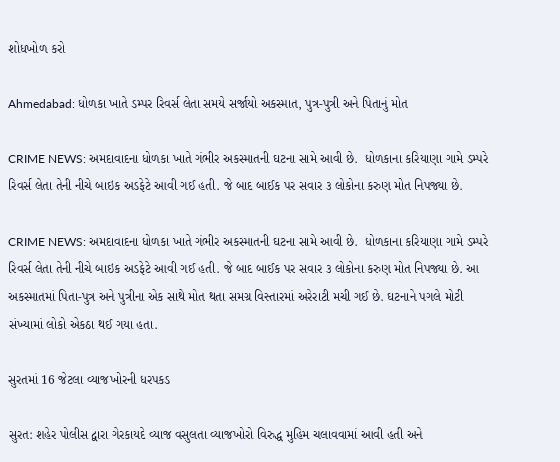શોધખોળ કરો

Ahmedabad: ધોળકા ખાતે ડમ્પર રિવર્સ લેતા સમયે સર્જાયો અકસ્માત, પુત્ર-પુત્રી અને પિતાનું મોત

CRIME NEWS: અમદાવાદના ધોળકા ખાતે ગંભીર અકસ્માતની ઘટના સામે આવી છે.  ધોળકાના કરિયાણા ગામે ડમ્પરે રિવર્સ લેતા તેની નીચે બાઇક અડફેટે આવી ગઈ હતી. જે બાદ બાઈક પર સવાર ૩ લોકોના કરુણ મોત નિપજ્યા છે.

CRIME NEWS: અમદાવાદના ધોળકા ખાતે ગંભીર અકસ્માતની ઘટના સામે આવી છે.  ધોળકાના કરિયાણા ગામે ડમ્પરે રિવર્સ લેતા તેની નીચે બાઇક અડફેટે આવી ગઈ હતી. જે બાદ બાઈક પર સવાર ૩ લોકોના કરુણ મોત નિપજ્યા છે. આ અકસ્માતમાં પિતા-પુત્ર અને પુત્રીના એક સાથે મોત થતા સમગ્ર વિસ્તારમાં અરેરાટી મચી ગઈ છે. ઘટનાને પગલે મોટી સંખ્યામાં લોકો એકઠા થઈ ગયા હતા.

સુરતમાં 16 જેટલા વ્યાજખોરની ધરપકડ

સુરત: શહેર પોલીસ દ્વારા ગેરકાયદે વ્યાજ વસુલતા વ્યાજખોરો વિરુદ્ધ મુહિમ ચલાવવામાં આવી હતી અને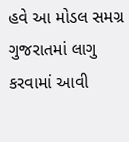હવે આ મોડલ સમગ્ર ગુજરાતમાં લાગુ કરવામાં આવી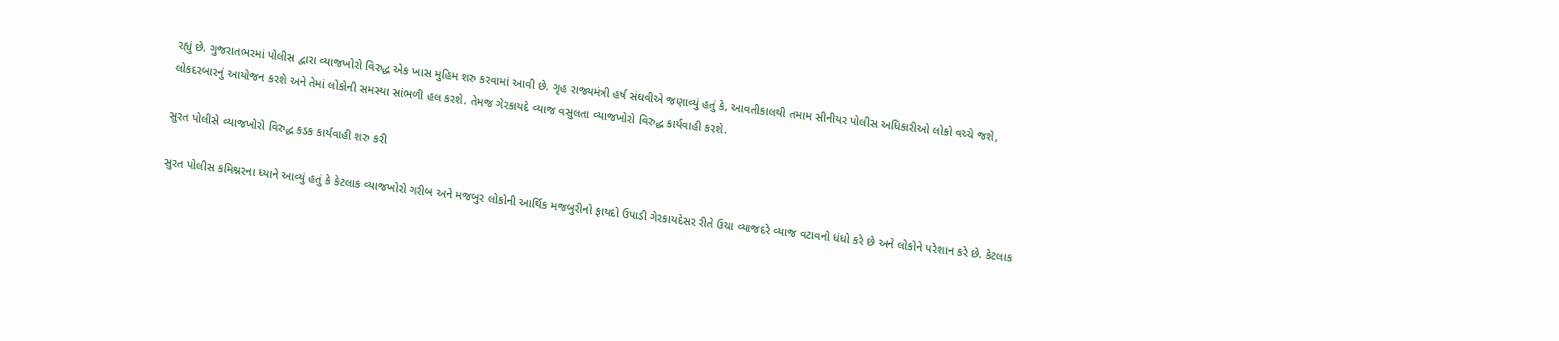રહ્યું છે. ગુજરાતભરમાં પોલીસ દ્વારા વ્યાજખોરો વિરુદ્ધ એક ખાસ મુહિમ શરુ કરવામાં આવી છે. ગૃહ રાજ્યમંત્રી હર્ષ સંઘવીએ જણાવ્યું હતું કે, આવતીકાલથી તમામ સીનીયર પોલીસ અધિકારીઓ લોકો વચ્ચે જશે, લોકદરબારનું આયોજન કરશે અને તેમાં લોકોની સમસ્યા સાંભળી હલ કરશે. તેમજ ગેરકાયદે વ્યાજ વસુલતા વ્યાજખોરો વિરુદ્ધ કાર્યવાહી કરશે.

સુરત પોલીસે વ્યાજખોરો વિરુદ્ધ કડક કાર્યવાહી શરુ કરી

સુરત પોલીસ કમિશ્નરના ધ્યાને આવ્યું હતું કે કેટલાક વ્યાજખોરો ગરીબ અને મજબુર લોકોની આર્થિક મજબુરીનો ફાયદો ઉપાડી ગેરકાયદેસર રીતે ઉચા વ્યાજદરે વ્યાજ વટાવનો ધંધો કરે છે અને લોકોને પરેશાન કરે છે. કેટલાક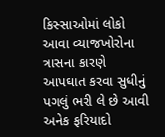કિસ્સાઓમાં લોકો આવા વ્યાજખોરોના ત્રાસના કારણે આપઘાત કરવા સુધીનું પગલું ભરી લે છે આવી અનેક ફરિયાદો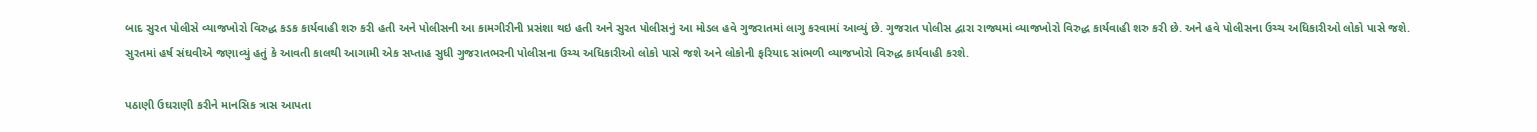બાદ સુરત પોલીસે વ્યાજખોરો વિરુદ્ધ કડક કાર્યવાહી શરુ કરી હતી અને પોલીસની આ કામગીરીની પ્રસંશા થઇ હતી અને સુરત પોલીસનું આ મોડલ હવે ગુજરાતમાં લાગુ કરવામાં આવ્યું છે. ગુજરાત પોલીસ દ્વારા રાજ્યમાં વ્યાજખોરો વિરુદ્ધ કાર્યવાહી શરુ કરી છે. અને હવે પોલીસના ઉચ્ચ અધિકારીઓ લોકો પાસે જશે. સુરતમાં હર્ષ સંઘવીએ જણાવ્યું હતું કે આવતી કાલથી આગામી એક સપ્તાહ સુધી ગુજરાતભરની પોલીસના ઉચ્ચ અધિકારીઓ લોકો પાસે જશે અને લોકોની ફરિયાદ સાંભળી વ્યાજખોરો વિરુદ્ધ કાર્યવાહી કરશે.

પઠાણી ઉઘરાણી કરીને માનસિક ત્રાસ આપતા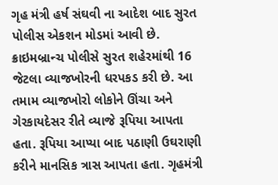ગૃહ મંત્રી હર્ષ સંઘવી ના આદેશ બાદ સુરત પોલીસ એકશન મોડમાં આવી છે. ક્રાઇમબ્રાન્ચ પોલીસે સુરત શહેરમાંથી 16 જેટલા વ્યાજખોરની ધરપકડ કરી છે. આ તમામ વ્યાજખોરો લોકોને ઊંચા અને ગેરકાયદેસર રીતે વ્યાજે રૂપિયા આપતા હતા. રૂપિયા આપ્યા બાદ પઠાણી ઉઘરાણી કરીને માનસિક ત્રાસ આપતા હતા. ગૃહમંત્રી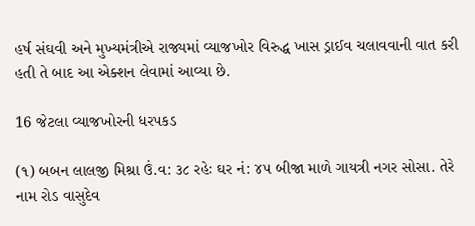હર્ષ સંઘવી અને મુખ્યમંત્રીએ રાજ્યમાં વ્યાજખોર વિરુદ્ધ ખાસ ડ્રાઈવ ચલાવવાની વાત કરી હતી તે બાદ આ એક્શન લેવામાં આવ્યા છે.

16 જેટલા વ્યાજખોરની ધરપકડ

(૧) બબન લાલજી મિશ્રા ઉં.વ: ૩૮ રહેઃ ઘર નં: ૪૫ બીજા માળે ગાયત્રી નગર સોસા. તેરે નામ રોડ વાસુદેવ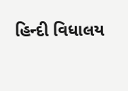હિન્દી વિધાલય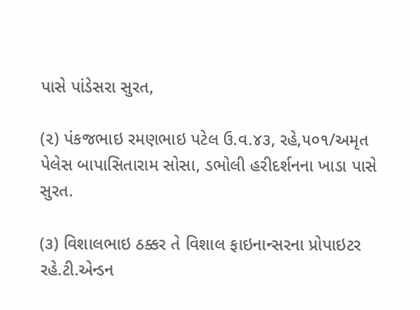પાસે પાંડેસરા સુરત,

(૨) પંકજભાઇ રમણભાઇ પટેલ ઉ.વ.૪૩, રહે,૫૦૧/અમૃત પેલેસ બાપાસિતારામ સોસા, ડભોલી હરીદર્શનના ખાડા પાસે સુરત.

(૩) વિશાલભાઇ ઠક્કર તે વિશાલ ફાઇનાન્સરના પ્રોપાઇટર રહે.ટી.એન્ડન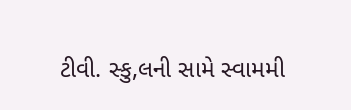ટીવી. સ્કુ,લની સામે સ્વામમી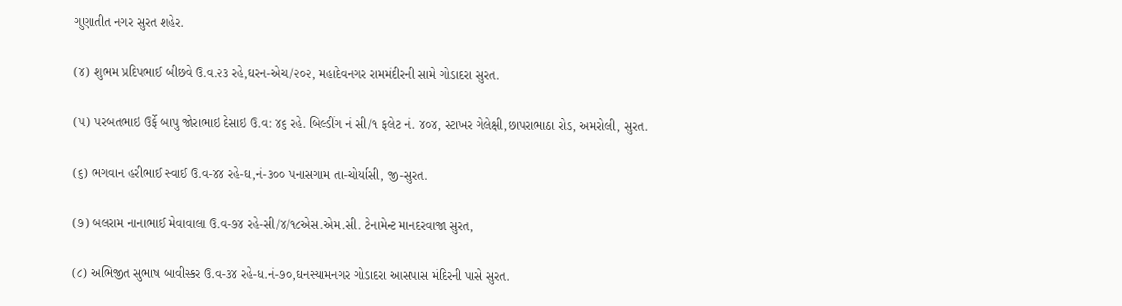ગુણાતીત નગર સુરત શહેર.

(૪) શુભમ પ્રદિપભાઈ બીછવે ઉ.વ.૨૩ રહે,ઘરન-એચ/૨૦૨, મહાદેવનગર રામમંદીરની સામે ગોડાદરા સુરત.

(૫) પરબતભાઇ ઉર્ફે બાપુ જોરાભાઇ દેસાઇ ઉ.વ: ૪૬ રહે. બિલ્ડીંગ નં સી/૧ ફલેટ નં. ૪૦૪, સ્ટાખર ગેલેક્ષી,છાપરાભાઠા રોડ, અમરોલી, સુરત.

(૬) ભગવાન હરીભાઈ સ્વાઈ ઉ.વ-૪૪ રહે-ઘ,નં-૩૦૦ પનાસગામ તા-ચોર્યાસી, જી-સુરત.

(૭) બલરામ નાનાભાઈ મેવાવાલા ઉ.વ-૭૪ રહે-સી/૪/૧૮એસ.એમ.સી. ટેનામેન્ટ માનદરવાજા સુરત,

(૮) અભિજીત સુભાષ બાવીસ્કર ઉ.વ-૩૪ રહે-ધ.નં-૭૦,ઘનસ્યામનગર ગોડાદરા આસપાસ મંદિરની પાસે સુરત.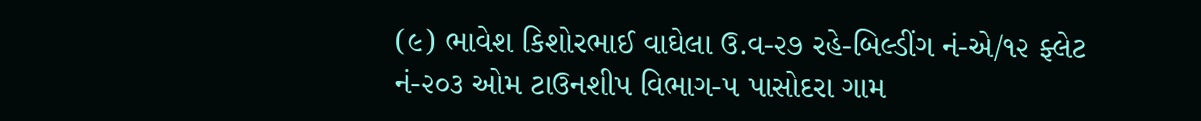(૯) ભાવેશ કિશોરભાઈ વાઘેલા ઉ.વ-૨૭ રહે-બિલ્ડીંગ નં-એ/૧૨ ફ્લેટ નં-૨૦૩ ઓમ ટાઉનશીપ વિભાગ-૫ પાસોદરા ગામ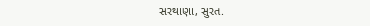સરથાણા, સુરત.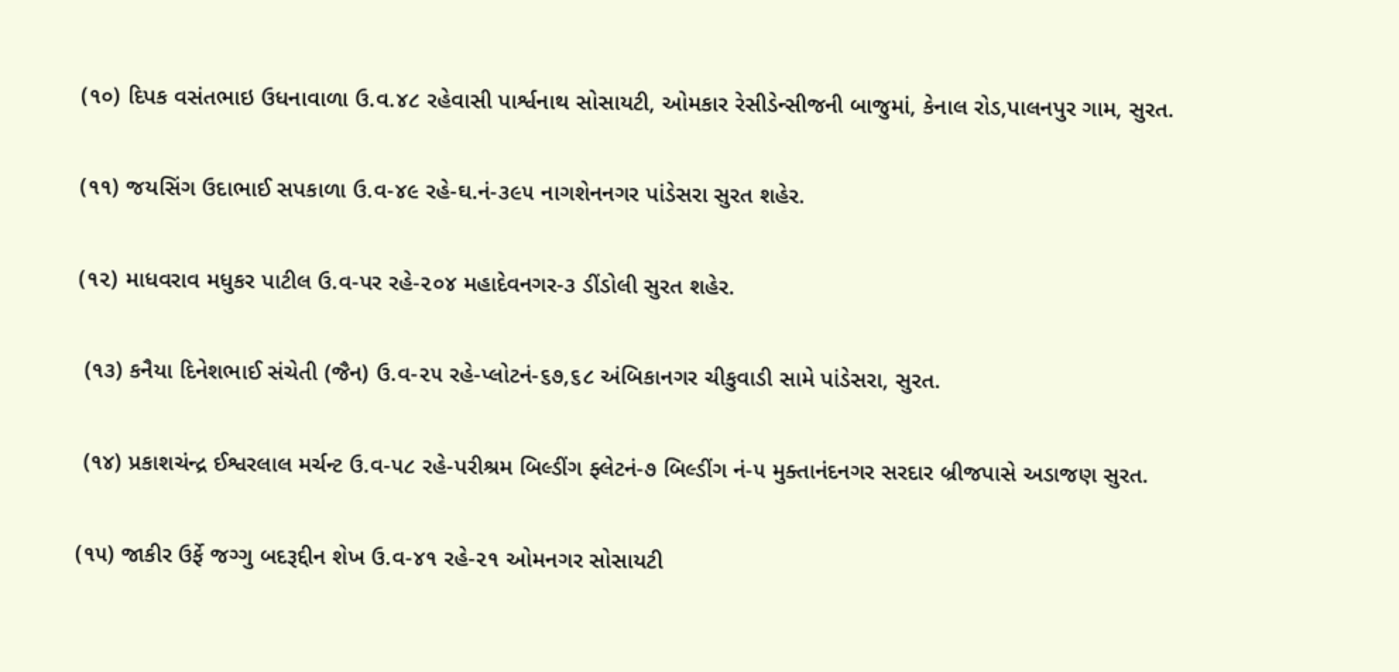(૧૦) દિપક વસંતભાઇ ઉધનાવાળા ઉ.વ.૪૮ રહેવાસી પાર્શ્વનાથ સોસાયટી, ઓમકાર રેસીડેન્સીજની બાજુમાં, કેનાલ રોડ,પાલનપુર ગામ, સુરત.

(૧૧) જયસિંગ ઉદાભાઈ સપકાળા ઉ.વ-૪૯ રહે-ઘ.નં-૩૯૫ નાગશેનનગર પાંડેસરા સુરત શહેર.

(૧૨) માધવરાવ મધુકર પાટીલ ઉ.વ-પર રહે-૨૦૪ મહાદેવનગર-૩ ડીંડોલી સુરત શહેર.

 (૧૩) કનૈયા દિનેશભાઈ સંચેતી (જૈન) ઉ.વ-૨૫ રહે-પ્લોટનં-૬૭,૬૮ અંબિકાનગર ચીકુવાડી સામે પાંડેસરા, સુરત.

 (૧૪) પ્રકાશચંન્દ્ર ઈશ્વરલાલ મર્ચન્ટ ઉ.વ-૫૮ રહે-પરીશ્રમ બિલ્ડીંગ ફ્લેટનં-૭ બિલ્ડીંગ નં-૫ મુક્તાનંદનગર સરદાર બ્રીજપાસે અડાજણ સુરત.

(૧૫) જાકીર ઉર્ફે જગ્ગુ બદરૂદ્દીન શેખ ઉ.વ-૪૧ રહે-૨૧ ઓમનગર સોસાયટી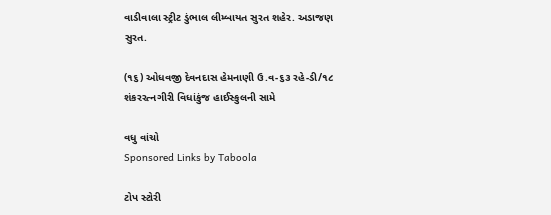વાડીવાલા સ્ટ્રીટ ડુંભાલ લીમ્બાયત સુરત શહેર. અડાજણ સુરત.

(૧૬) ઓધવજી દેવનદાસ હેમનાણી ઉ.વ-૬૩ રહે-ડી/૧૮ શંકરરત્નગીરી વિધાંકુંજ હાઈસ્કુલની સામે

વધુ વાંચો
Sponsored Links by Taboola

ટોપ સ્ટોરી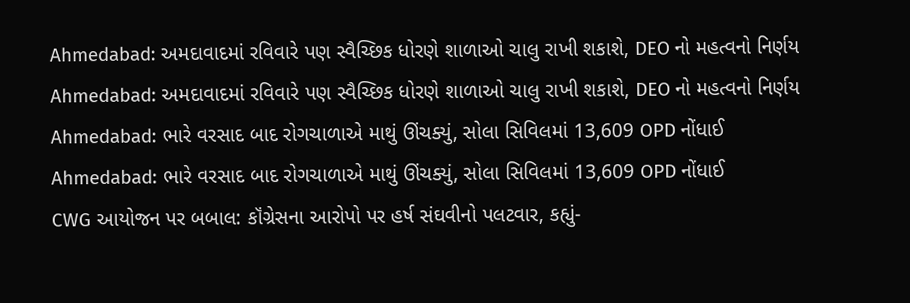Ahmedabad: અમદાવાદમાં રવિવારે પણ સ્વૈચ્છિક ધોરણે શાળાઓ ચાલુ રાખી શકાશે, DEO નો મહત્વનો નિર્ણય
Ahmedabad: અમદાવાદમાં રવિવારે પણ સ્વૈચ્છિક ધોરણે શાળાઓ ચાલુ રાખી શકાશે, DEO નો મહત્વનો નિર્ણય
Ahmedabad: ભારે વરસાદ બાદ રોગચાળાએ માથું ઊંચક્યું, સોલા સિવિલમાં 13,609 OPD નોંધાઈ
Ahmedabad: ભારે વરસાદ બાદ રોગચાળાએ માથું ઊંચક્યું, સોલા સિવિલમાં 13,609 OPD નોંધાઈ
CWG આયોજન પર બબાલ: કૉંગ્રેસના આરોપો પર હર્ષ સંઘવીનો પલટવાર, કહ્યું-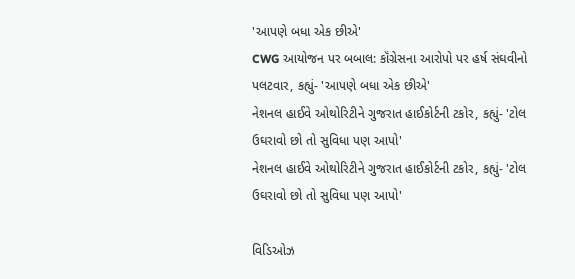'આપણે બધા એક છીએ'
CWG આયોજન પર બબાલ: કૉંગ્રેસના આરોપો પર હર્ષ સંઘવીનો પલટવાર, કહ્યું- 'આપણે બધા એક છીએ'
નેશનલ હાઈવે ઓથોરિટીને ગુજરાત હાઈકોર્ટની ટકોર, કહ્યું- 'ટોલ ઉઘરાવો છો તો સુવિધા પણ આપો'
નેશનલ હાઈવે ઓથોરિટીને ગુજરાત હાઈકોર્ટની ટકોર, કહ્યું- 'ટોલ ઉઘરાવો છો તો સુવિધા પણ આપો'

વિડિઓઝ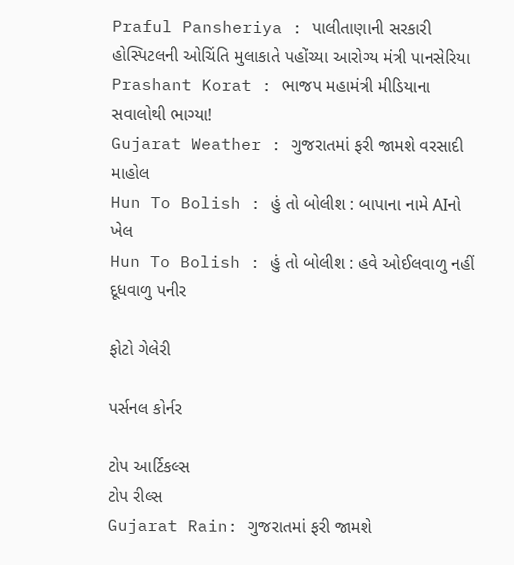Praful Pansheriya : પાલીતાણાની સરકારી હોસ્પિટલની ઓચિંતિ મુલાકાતે પહોંચ્યા આરોગ્ય મંત્રી પાનસેરિયા
Prashant Korat : ભાજપ મહામંત્રી મીડિયાના સવાલોથી ભાગ્યા!
Gujarat Weather : ગુજરાતમાં ફરી જામશે વરસાદી માહોલ
Hun To Bolish : હું તો બોલીશ : બાપાના નામે AIનો ખેલ
Hun To Bolish : હું તો બોલીશ : હવે ઓઈલવાળુ નહીં દૂધવાળુ પનીર

ફોટો ગેલેરી

પર્સનલ કોર્નર

ટોપ આર્ટિકલ્સ
ટોપ રીલ્સ
Gujarat Rain: ગુજરાતમાં ફરી જામશે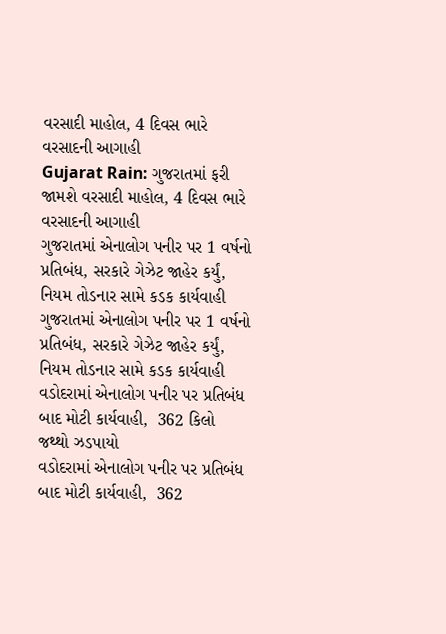વરસાદી માહોલ, 4 દિવસ ભારે વરસાદની આગાહી
Gujarat Rain: ગુજરાતમાં ફરી જામશે વરસાદી માહોલ, 4 દિવસ ભારે વરસાદની આગાહી
ગુજરાતમાં એનાલોગ પનીર પર 1 વર્ષનો પ્રતિબંધ, સરકારે ગેઝેટ જાહેર કર્યું, નિયમ તોડનાર સામે કડક કાર્યવાહી
ગુજરાતમાં એનાલોગ પનીર પર 1 વર્ષનો પ્રતિબંધ, સરકારે ગેઝેટ જાહેર કર્યું, નિયમ તોડનાર સામે કડક કાર્યવાહી
વડોદરામાં એનાલોગ પનીર પર પ્રતિબંધ બાદ મોટી કાર્યવાહી,  362 કિલો જથ્થો ઝડપાયો
વડોદરામાં એનાલોગ પનીર પર પ્રતિબંધ બાદ મોટી કાર્યવાહી,  362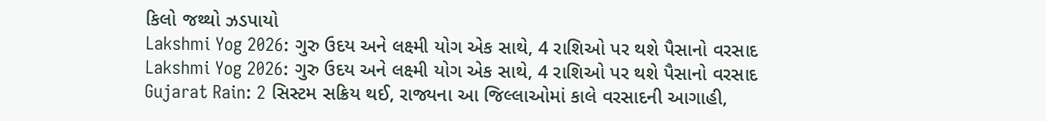કિલો જથ્થો ઝડપાયો
Lakshmi Yog 2026: ગુરુ ઉદય અને લક્ષ્મી યોગ એક સાથે, 4 રાશિઓ પર થશે પૈસાનો વરસાદ
Lakshmi Yog 2026: ગુરુ ઉદય અને લક્ષ્મી યોગ એક સાથે, 4 રાશિઓ પર થશે પૈસાનો વરસાદ
Gujarat Rain: 2 સિસ્ટમ સક્રિય થઈ, રાજ્યના આ જિલ્લાઓમાં કાલે વરસાદની આગાહી,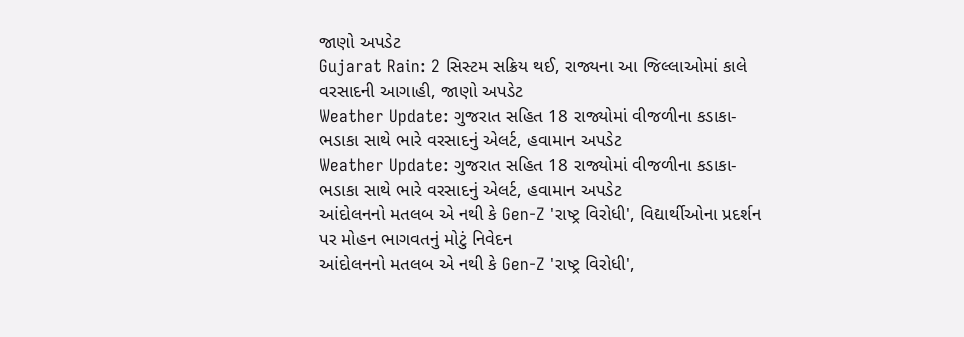જાણો અપડેટ
Gujarat Rain: 2 સિસ્ટમ સક્રિય થઈ, રાજ્યના આ જિલ્લાઓમાં કાલે વરસાદની આગાહી, જાણો અપડેટ
Weather Update: ગુજરાત સહિત 18 રાજ્યોમાં વીજળીના કડાકા-ભડાકા સાથે ભારે વરસાદનું એલર્ટ, હવામાન અપડેટ
Weather Update: ગુજરાત સહિત 18 રાજ્યોમાં વીજળીના કડાકા-ભડાકા સાથે ભારે વરસાદનું એલર્ટ, હવામાન અપડેટ
આંદોલનનો મતલબ એ નથી કે Gen-Z 'રાષ્ટ્ર વિરોધી', વિદ્યાર્થીઓના પ્રદર્શન પર મોહન ભાગવતનું મોટું નિવેદન
આંદોલનનો મતલબ એ નથી કે Gen-Z 'રાષ્ટ્ર વિરોધી',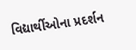વિદ્યાર્થીઓના પ્રદર્શન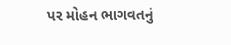પર મોહન ભાગવતનું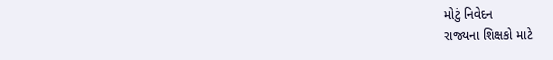મોટું નિવેદન
રાજ્યના શિક્ષકો માટે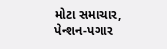મોટા સમાચાર, પેન્શન-પગાર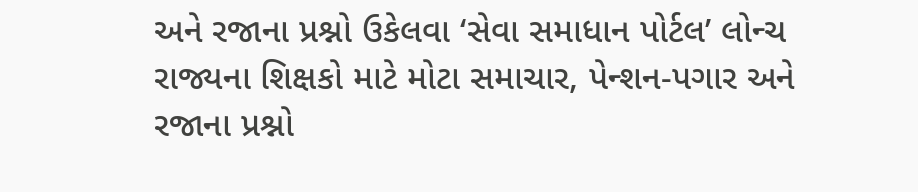અને રજાના પ્રશ્નો ઉકેલવા ‘સેવા સમાધાન પોર્ટલ’ લોન્ચ
રાજ્યના શિક્ષકો માટે મોટા સમાચાર, પેન્શન-પગાર અને રજાના પ્રશ્નો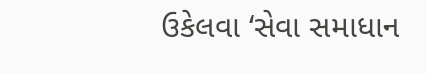ઉકેલવા ‘સેવા સમાધાન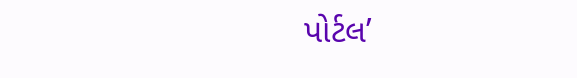પોર્ટલ’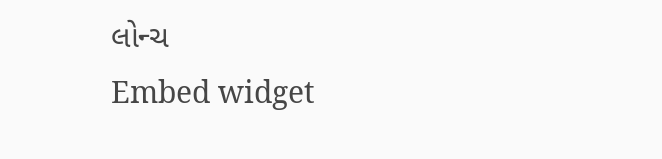લોન્ચ
Embed widget